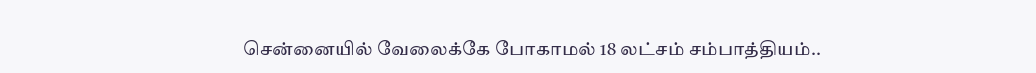சென்னையில் வேலைக்கே போகாமல் 18 லட்சம் சம்பாத்தியம்..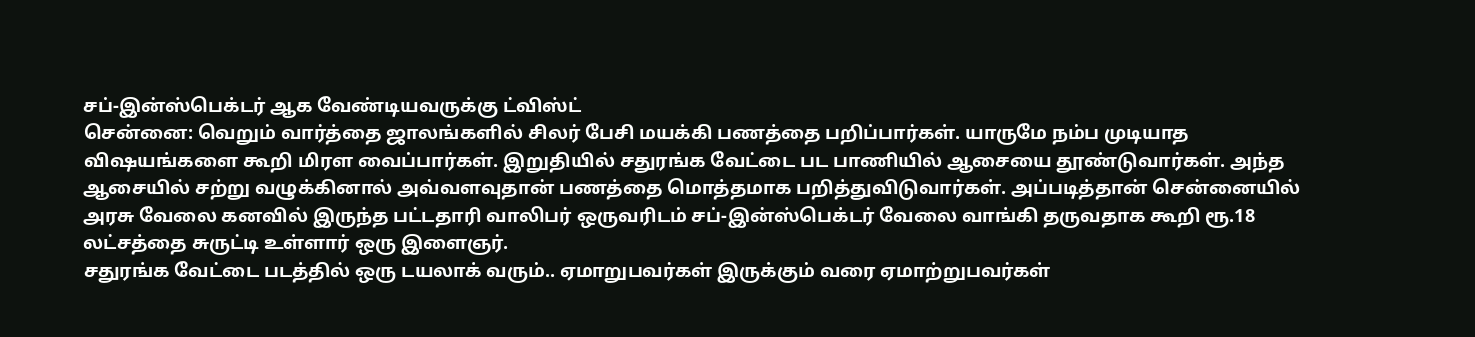சப்-இன்ஸ்பெக்டர் ஆக வேண்டியவருக்கு ட்விஸ்ட்
சென்னை: வெறும் வார்த்தை ஜாலங்களில் சிலர் பேசி மயக்கி பணத்தை பறிப்பார்கள். யாருமே நம்ப முடியாத விஷயங்களை கூறி மிரள வைப்பார்கள். இறுதியில் சதுரங்க வேட்டை பட பாணியில் ஆசையை தூண்டுவார்கள். அந்த ஆசையில் சற்று வழுக்கினால் அவ்வளவுதான் பணத்தை மொத்தமாக பறித்துவிடுவார்கள். அப்படித்தான் சென்னையில் அரசு வேலை கனவில் இருந்த பட்டதாரி வாலிபர் ஒருவரிடம் சப்-இன்ஸ்பெக்டர் வேலை வாங்கி தருவதாக கூறி ரூ.18 லட்சத்தை சுருட்டி உள்ளார் ஒரு இளைஞர்.
சதுரங்க வேட்டை படத்தில் ஒரு டயலாக் வரும்.. ஏமாறுபவர்கள் இருக்கும் வரை ஏமாற்றுபவர்கள்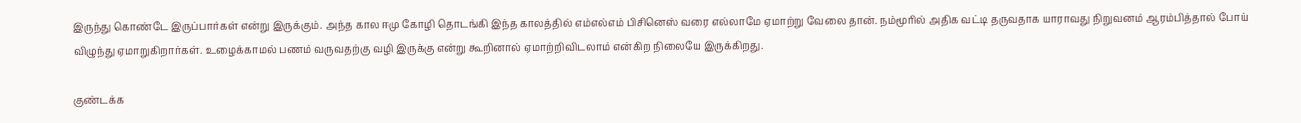இருந்து கொண்டே இருப்பார்கள் என்று இருக்கும். அந்த கால ஈமு கோழி தொடங்கி இந்த காலத்தில் எம்எல்எம் பிசினெஸ் வரை எல்லாமே ஏமாற்று வேலை தான். நம்மூரில் அதிக வட்டி தருவதாக யாராவது நிறுவனம் ஆரம்பித்தால் போய் விழுந்து ஏமாறுகிறார்கள். உழைக்காமல் பணம் வருவதற்கு வழி இருக்கு என்று கூறினால் ஏமாற்றிவிடலாம் என்கிற நிலையே இருக்கிறது.

குண்டக்க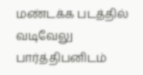மண்டக்க படத்தில் வடிவேலு பார்த்திபனிடம்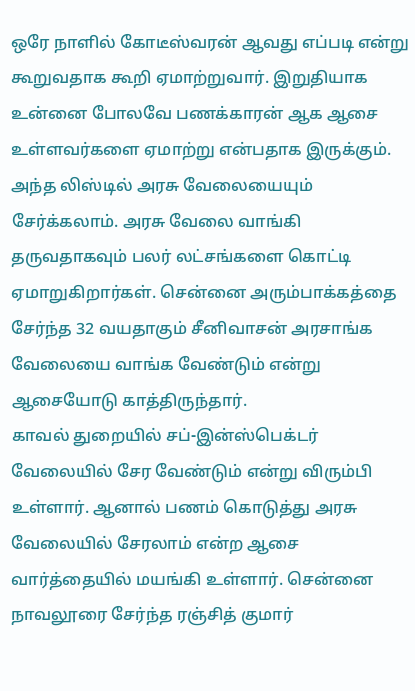ஒரே நாளில் கோடீஸ்வரன் ஆவது எப்படி என்று கூறுவதாக கூறி ஏமாற்றுவார். இறுதியாக உன்னை போலவே பணக்காரன் ஆக ஆசை உள்ளவர்களை ஏமாற்று என்பதாக இருக்கும். அந்த லிஸ்டில் அரசு வேலையையும் சேர்க்கலாம். அரசு வேலை வாங்கி தருவதாகவும் பலர் லட்சங்களை கொட்டி ஏமாறுகிறார்கள். சென்னை அரும்பாக்கத்தை சேர்ந்த 32 வயதாகும் சீனிவாசன் அரசாங்க வேலையை வாங்க வேண்டும் என்று ஆசையோடு காத்திருந்தார்.
காவல் துறையில் சப்-இன்ஸ்பெக்டர் வேலையில் சேர வேண்டும் என்று விரும்பி உள்ளார். ஆனால் பணம் கொடுத்து அரசு வேலையில் சேரலாம் என்ற ஆசை வார்த்தையில் மயங்கி உள்ளார். சென்னை நாவலூரை சேர்ந்த ரஞ்சித் குமார்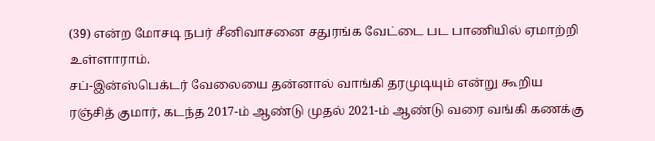(39) என்ற மோசடி நபர் சீனிவாசனை சதுரங்க வேட்டை பட பாணியில் ஏமாற்றி உள்ளாராம்.
சப்-இன்ஸ்பெக்டர் வேலையை தன்னால் வாங்கி தரமுடியும் என்று கூறிய ரஞ்சித் குமார், கடந்த 2017-ம் ஆண்டு முதல் 2021-ம் ஆண்டு வரை வங்கி கணக்கு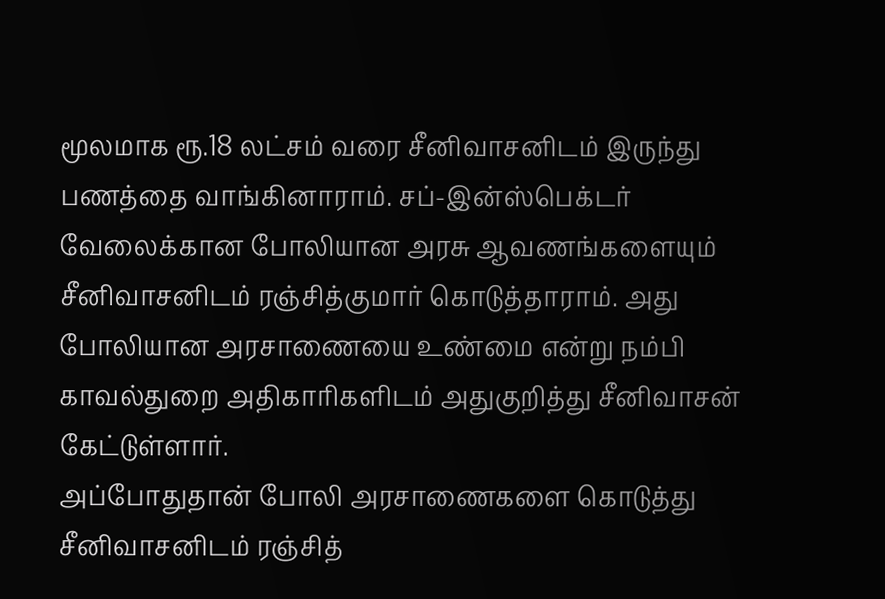மூலமாக ரூ.18 லட்சம் வரை சீனிவாசனிடம் இருந்து பணத்தை வாங்கினாராம். சப்-இன்ஸ்பெக்டர் வேலைக்கான போலியான அரசு ஆவணங்களையும் சீனிவாசனிடம் ரஞ்சித்குமார் கொடுத்தாராம். அது போலியான அரசாணையை உண்மை என்று நம்பி காவல்துறை அதிகாரிகளிடம் அதுகுறித்து சீனிவாசன் கேட்டுள்ளார்.
அப்போதுதான் போலி அரசாணைகளை கொடுத்து சீனிவாசனிடம் ரஞ்சித்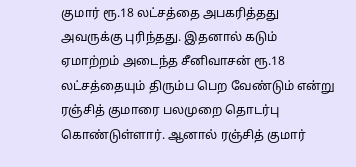குமார் ரூ.18 லட்சத்தை அபகரித்தது அவருக்கு புரிந்தது. இதனால் கடும் ஏமாற்றம் அடைந்த சீனிவாசன் ரூ.18 லட்சத்தையும் திரும்ப பெற வேண்டும் என்று ரஞ்சித் குமாரை பலமுறை தொடர்பு கொண்டுள்ளார். ஆனால் ரஞ்சித் குமார்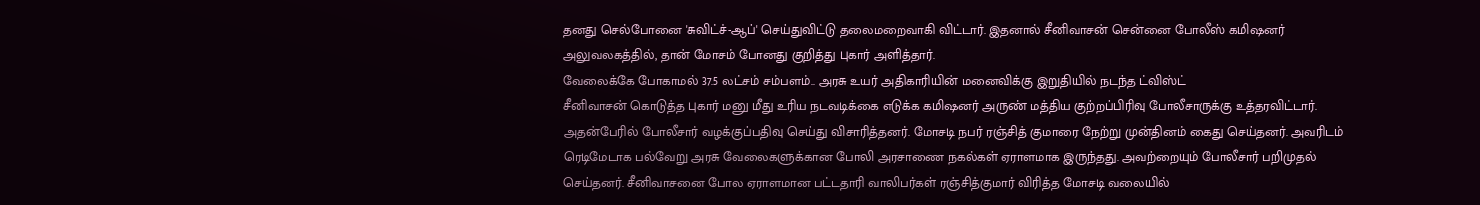தனது செல்போனை 'சுவிட்ச்-ஆப்' செய்துவிட்டு தலைமறைவாகி விட்டார். இதனால் சீனிவாசன் சென்னை போலீஸ் கமிஷனர் அலுவலகத்தில், தான் மோசம் போனது குறித்து புகார் அளித்தார்.
வேலைக்கே போகாமல் 37.5 லட்சம் சம்பளம்.. அரசு உயர் அதிகாரியின் மனைவிக்கு இறுதியில் நடந்த ட்விஸ்ட்
சீனிவாசன் கொடுத்த புகார் மனு மீது உரிய நடவடிக்கை எடுக்க கமிஷனர் அருண் மத்திய குற்றப்பிரிவு போலீசாருக்கு உத்தரவிட்டார். அதன்பேரில் போலீசார் வழக்குப்பதிவு செய்து விசாரித்தனர். மோசடி நபர் ரஞ்சித் குமாரை நேற்று முன்தினம் கைது செய்தனர். அவரிடம் ரெடிமேடாக பல்வேறு அரசு வேலைகளுக்கான போலி அரசாணை நகல்கள் ஏராளமாக இருந்தது. அவற்றையும் போலீசார் பறிமுதல் செய்தனர். சீனிவாசனை போல ஏராளமான பட்டதாரி வாலிபர்கள் ரஞ்சித்குமார் விரித்த மோசடி வலையில்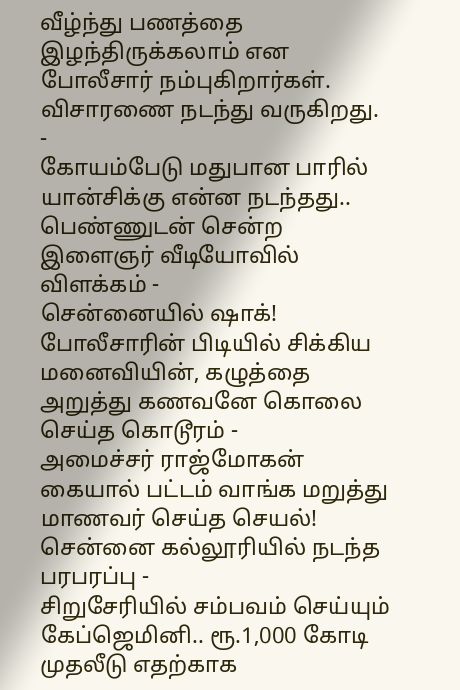வீழ்ந்து பணத்தை இழந்திருக்கலாம் என போலீசார் நம்புகிறார்கள். விசாரணை நடந்து வருகிறது.
-
கோயம்பேடு மதுபான பாரில் யான்சிக்கு என்ன நடந்தது.. பெண்ணுடன் சென்ற இளைஞர் வீடியோவில் விளக்கம் -
சென்னையில் ஷாக்! போலீசாரின் பிடியில் சிக்கிய மனைவியின், கழுத்தை அறுத்து கணவனே கொலை செய்த கொடூரம் -
அமைச்சர் ராஜ்மோகன் கையால் பட்டம் வாங்க மறுத்து மாணவர் செய்த செயல்! சென்னை கல்லூரியில் நடந்த பரபரப்பு -
சிறுசேரியில் சம்பவம் செய்யும் கேப்ஜெமினி.. ரூ.1,000 கோடி முதலீடு எதற்காக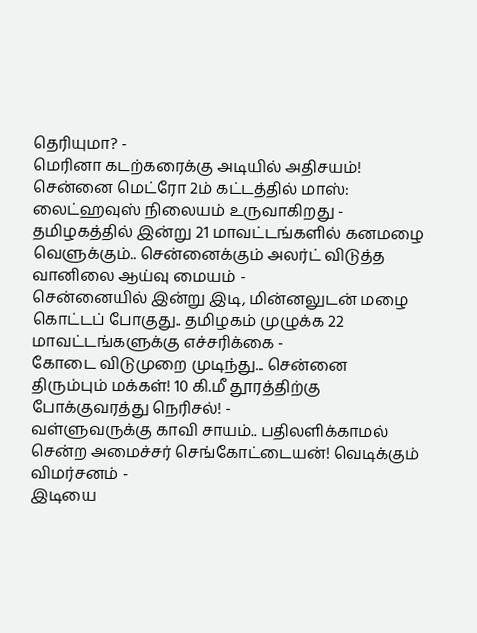தெரியுமா? -
மெரினா கடற்கரைக்கு அடியில் அதிசயம்! சென்னை மெட்ரோ 2ம் கட்டத்தில் மாஸ்: லைட்ஹவுஸ் நிலையம் உருவாகிறது -
தமிழகத்தில் இன்று 21 மாவட்டங்களில் கனமழை வெளுக்கும்.. சென்னைக்கும் அலர்ட் விடுத்த வானிலை ஆய்வு மையம் -
சென்னையில் இன்று இடி, மின்னலுடன் மழை கொட்டப் போகுது.. தமிழகம் முழுக்க 22 மாவட்டங்களுக்கு எச்சரிக்கை -
கோடை விடுமுறை முடிந்து... சென்னை திரும்பும் மக்கள்! 10 கி.மீ தூரத்திற்கு போக்குவரத்து நெரிசல்! -
வள்ளுவருக்கு காவி சாயம்.. பதிலளிக்காமல் சென்ற அமைச்சர் செங்கோட்டையன்! வெடிக்கும் விமர்சனம் -
இடியை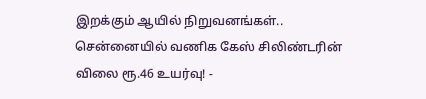இறக்கும் ஆயில் நிறுவனங்கள்.. சென்னையில் வணிக கேஸ் சிலிண்டரின் விலை ரூ.46 உயர்வு! -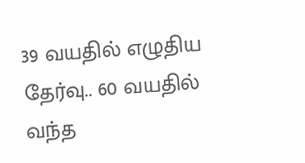39 வயதில் எழுதிய தேர்வு.. 60 வயதில் வந்த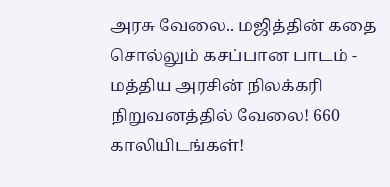அரசு வேலை.. மஜித்தின் கதை சொல்லும் கசப்பான பாடம் -
மத்திய அரசின் நிலக்கரி நிறுவனத்தில் வேலை! 660 காலியிடங்கள்!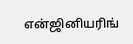என்ஜினியரிங்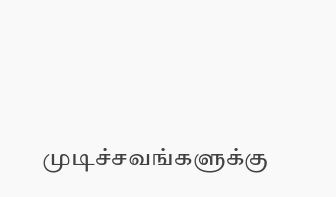முடிச்சவங்களுக்கு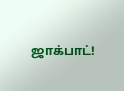ஜாக்பாட்!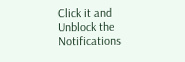Click it and Unblock the Notifications